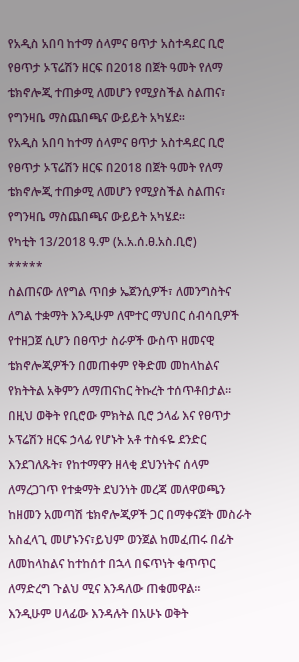የአዲስ አበባ ከተማ ሰላምና ፀጥታ አስተዳደር ቢሮ የፀጥታ ኦፕሬሽን ዘርፍ በ2018 በጀት ዓመት የለማ ቴክኖሎጂ ተጠቃሚ ለመሆን የሚያስችል ስልጠና፣ የግንዛቤ ማስጨበጫና ውይይት አካሄደ።
የአዲስ አበባ ከተማ ሰላምና ፀጥታ አስተዳደር ቢሮ የፀጥታ ኦፕሬሽን ዘርፍ በ2018 በጀት ዓመት የለማ ቴክኖሎጂ ተጠቃሚ ለመሆን የሚያስችል ስልጠና፣ የግንዛቤ ማስጨበጫና ውይይት አካሄደ።
የካቲት 13/2018 ዓ.ም (አ.አ.ሰ.ፀ.አስ.ቢሮ)
*****
ስልጠናው ለየግል ጥበቃ ኤጀንሲዎች፣ ለመንግስትና ለግል ተቋማት እንዲሁም ለሞተር ማህበር ሰብሳቢዎች የተዘጋጀ ሲሆን በፀጥታ ስራዎች ውስጥ ዘመናዊ ቴክኖሎጂዎችን በመጠቀም የቅድመ መከላከልና የክትትል አቅምን ለማጠናከር ትኩረት ተሰጥቶበታል።
በዚህ ወቅት የቢሮው ምክትል ቢሮ ኃላፊ እና የፀጥታ ኦፕሬሽን ዘርፍ ኃላፊ የሆኑት አቶ ተስፋዬ ደንድር እንደገለጹት፣ የከተማዋን ዘላቂ ደህንነትና ሰላም ለማረጋገጥ የተቋማት ደህንነት መረጃ መለዋወጫን ከዘመን አመጣሽ ቴክኖሎጂዎች ጋር በማቀናጀት መስራት አስፈላጊ መሆኑንና፣ይህም ወንጀል ከመፈጠሩ በፊት ለመከላከልና ከተከሰተ በኋላ በፍጥነት ቁጥጥር ለማድረግ ጉልህ ሚና እንዳለው ጠቁመዋል።
እንዲሁም ሀላፊው እንዳሉት በአሁኑ ወቅት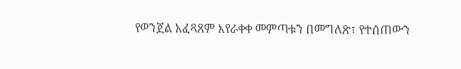የወንጀል አፈጻጸም እየራቀቀ መምጣቱን በመግለጽ፣ የተሰጠውን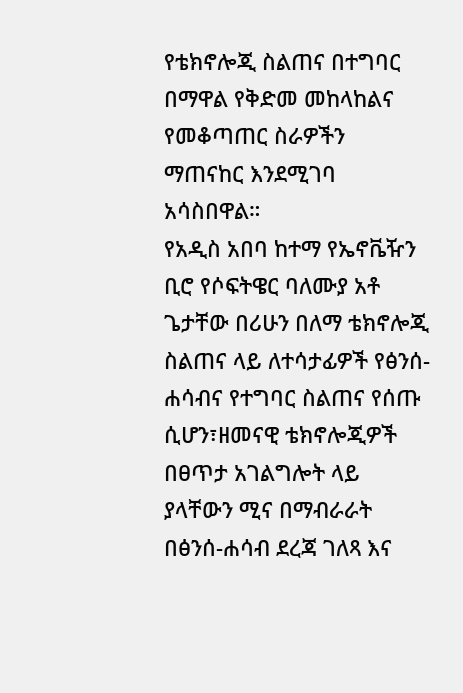የቴክኖሎጂ ስልጠና በተግባር በማዋል የቅድመ መከላከልና የመቆጣጠር ስራዎችን ማጠናከር እንደሚገባ አሳስበዋል።
የአዲስ አበባ ከተማ የኤኖቬዥን ቢሮ የሶፍትዌር ባለሙያ አቶ ጌታቸው በሪሁን በለማ ቴክኖሎጂ ስልጠና ላይ ለተሳታፊዎች የፅንሰ-ሐሳብና የተግባር ስልጠና የሰጡ ሲሆን፣ዘመናዊ ቴክኖሎጂዎች በፀጥታ አገልግሎት ላይ ያላቸውን ሚና በማብራራት በፅንሰ-ሐሳብ ደረጃ ገለጻ እና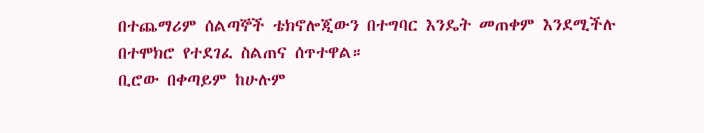በተጨማሪም ሰልጣኞች ቴክኖሎጂውን በተግባር እንዴት መጠቀም እንደሚችሉ በተሞክሮ የተደገፈ ስልጠና ሰጥተዋል።
ቢሮው በቀጣይም ከሁሉም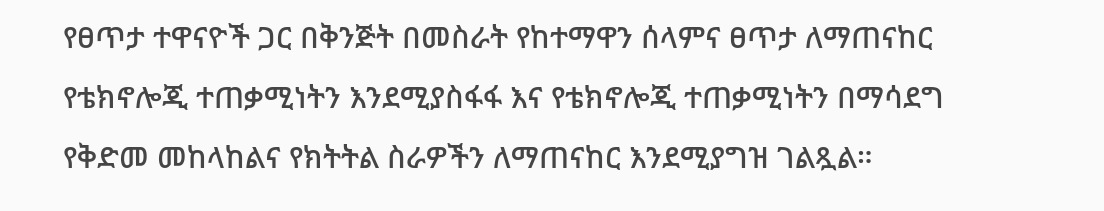የፀጥታ ተዋናዮች ጋር በቅንጅት በመስራት የከተማዋን ሰላምና ፀጥታ ለማጠናከር የቴክኖሎጂ ተጠቃሚነትን እንደሚያስፋፋ እና የቴክኖሎጂ ተጠቃሚነትን በማሳደግ የቅድመ መከላከልና የክትትል ስራዎችን ለማጠናከር እንደሚያግዝ ገልጿል።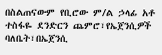በስልጠናውም የቢሮው ም/ል ኃላፊ አቶ ተስፋዬ ደንድርን ጨምሮ፣የኤጀንሲዎች ባለቤት፣በኤጀንሲ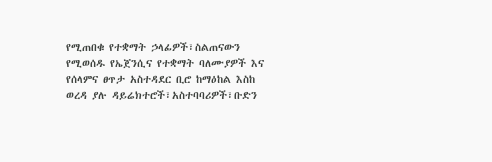የሚጠበቁ የተቋማት ኃላፊዎች፣ስልጠናውን የሚወሰዱ የኤጀንሲና የተቋማት ባለሙያዎች እና የሰላምና ፀጥታ አስተዳደር ቢሮ ከማዕከል እስከ ወረዳ ያሉ ዳይሬክተሮች፣አስተባባሪዎች፣ቡድን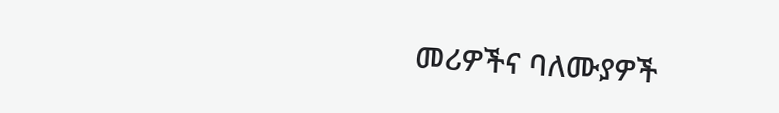መሪዎችና ባለሙያዎች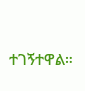ተገኝተዋል።